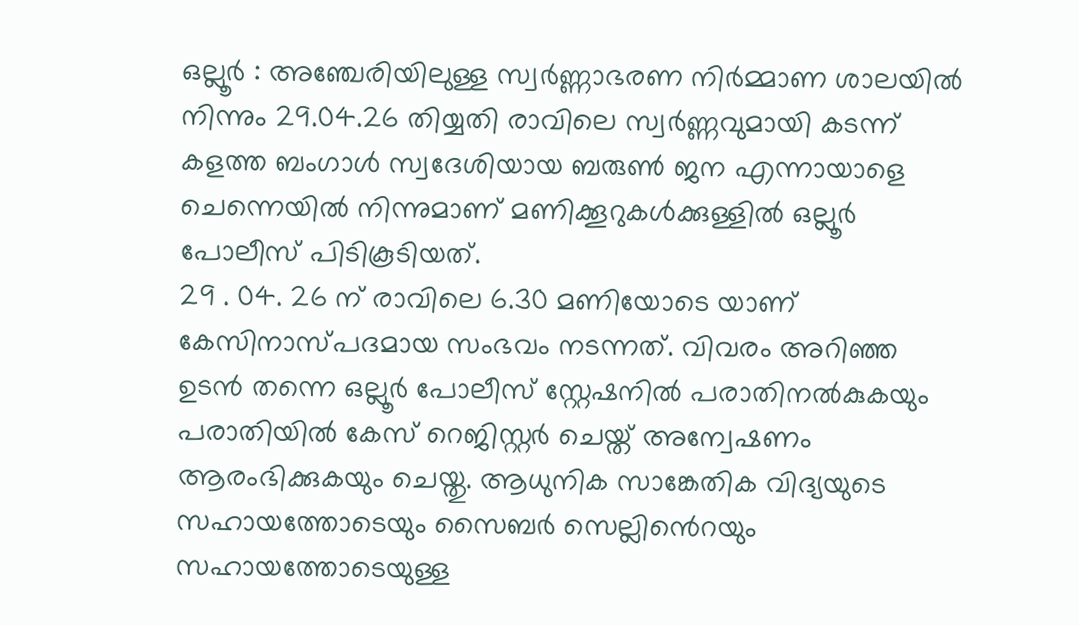ഒല്ലൂർ : അഞ്ചേരിയിലുള്ള സ്വർണ്ണാഭരണ നിർമ്മാണ ശാലയിൽ നിന്നും 29.04.26 തിയ്യതി രാവിലെ സ്വർണ്ണവുമായി കടന്ന് കളത്ത ബംഗാൾ സ്വദേശിയായ ബരുൺ ജന എന്നായാളെ ചെന്നെയിൽ നിന്നുമാണ് മണിക്കൂറുകൾക്കുള്ളിൽ ഒല്ലൂർ പോലീസ് പിടികൂടിയത്.
29 . 04. 26 ന് രാവിലെ 6.30 മണിയോടെ യാണ് കേസിനാസ്പദമായ സംഭവം നടന്നത്. വിവരം അറിഞ്ഞ ഉടൻ തന്നെ ഒല്ലൂർ പോലീസ് സ്റ്റേഷനിൽ പരാതിനൽകുകയും പരാതിയിൽ കേസ് റെജിസ്റ്റർ ചെയ്ത് അന്വേഷണം ആരംഭിക്കുകയും ചെയ്തു. ആധുനിക സാങ്കേതിക വിദ്യയുടെ സഹായത്തോടെയും സൈബർ സെല്ലിൻെറയും സഹായത്തോടെയുള്ള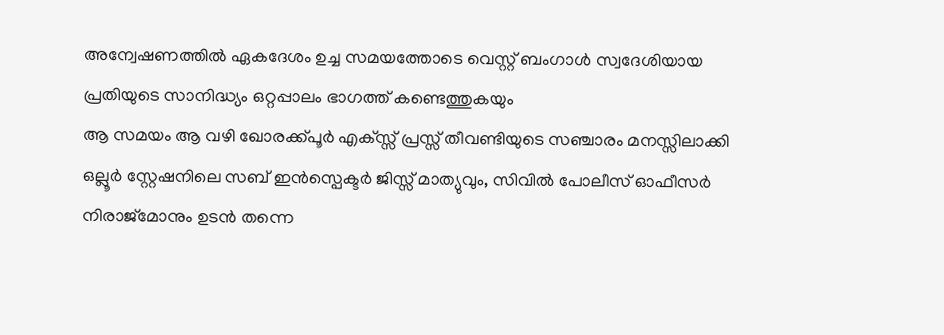അന്വേഷണത്തിൽ ഏകദേശം ഉച്ച സമയത്തോടെ വെസ്റ്റ് ബംഗാൾ സ്വദേശിയായ പ്രതിയുടെ സാനിദ്ധ്യം ഒറ്റപ്പാലം ഭാഗത്ത് കണ്ടെത്തുകയും
ആ സമയം ആ വഴി ഖോരക്ക്പൂർ എക്സ്സ് പ്രസ്സ് തീവണ്ടിയുടെ സഞ്ചാരം മനസ്സിലാക്കി ഒല്ലൂർ സ്റ്റേഷനിലെ സബ് ഇൻസ്പെക്ടർ ജിസ്സ് മാത്യുവും, സിവിൽ പോലീസ് ഓഫീസർ നിരാജ്മോനും ഉടൻ തന്നെ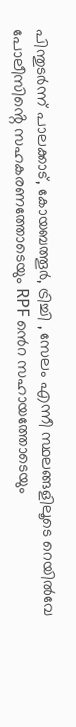പിന്തുടർന്ന് പാലക്കാട്, കോയബത്തൂർ, ട്രിച്ചി , സേലം എന്നീ സ്ഥലങ്ങളിലൂടെ റെയിൽവേ പോലീസിൻ്റെ സഹകരണത്തോടെയും RPF ൻെറ സഹായത്തോടെയും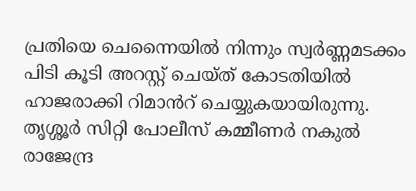പ്രതിയെ ചെന്നൈയിൽ നിന്നും സ്വർണ്ണമടക്കം പിടി കൂടി അറസ്റ്റ് ചെയ്ത് കോടതിയിൽ ഹാജരാക്കി റിമാൻറ് ചെയ്യുകയായിരുന്നു.
തൃശ്ശൂർ സിറ്റി പോലീസ് കമ്മീണർ നകുൽ രാജേന്ദ്ര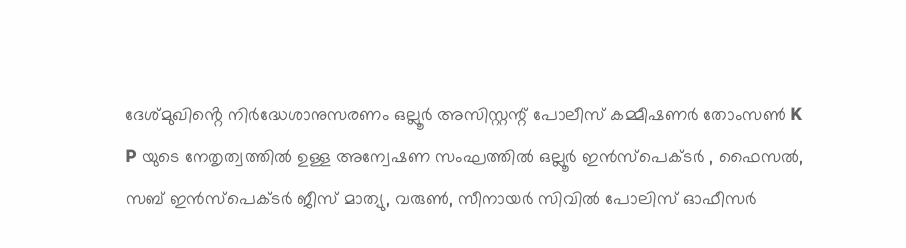ദേശ്മുഖിൻ്റെ നിർദ്ധേശാനുസരണം ഒല്ലൂർ അസിസ്റ്റന്റ് പോലീസ് കമ്മീഷണർ തോംസൺ K P യുടെ നേതൃത്വത്തിൽ ഉള്ള അന്വേഷണ സംഘത്തിൽ ഒല്ലൂർ ഇൻസ്പെക്ടർ , ഫൈസൽ, സബ് ഇൻസ്പെക്ടർ ജീസ് മാത്യു, വരുൺ, സീനായർ സിവിൽ പോലിസ് ഓഫീസർ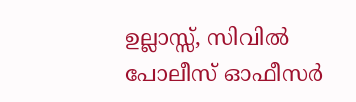ഉല്ലാസ്സ്, സിവിൽ പോലീസ് ഓഫീസർ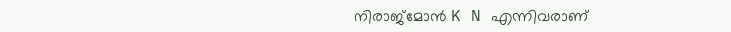നിരാജ്മോൻ K N എന്നിവരാണ്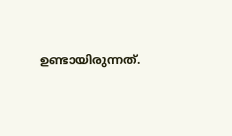ഉണ്ടായിരുന്നത്.